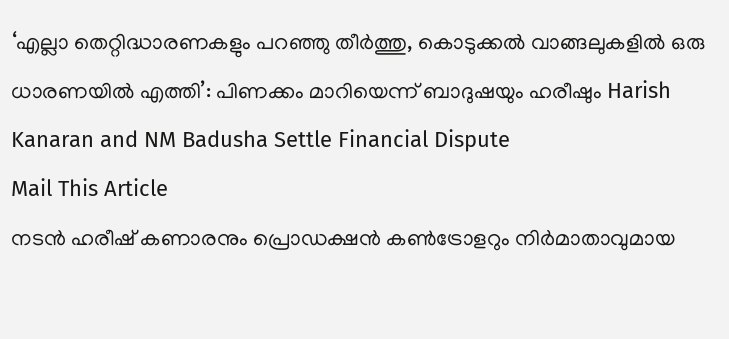‘എല്ലാ തെറ്റിദ്ധാരണകളും പറഞ്ഞു തീർത്തു, കൊടുക്കൽ വാങ്ങലുകളിൽ ഒരു ധാരണയിൽ എത്തി’: പിണക്കം മാറിയെന്ന് ബാദുഷയും ഹരീഷും Harish Kanaran and NM Badusha Settle Financial Dispute
Mail This Article
നടൻ ഹരീഷ് കണാരനും പ്രൊഡക്ഷൻ കൺട്രോളറും നിർമാതാവുമായ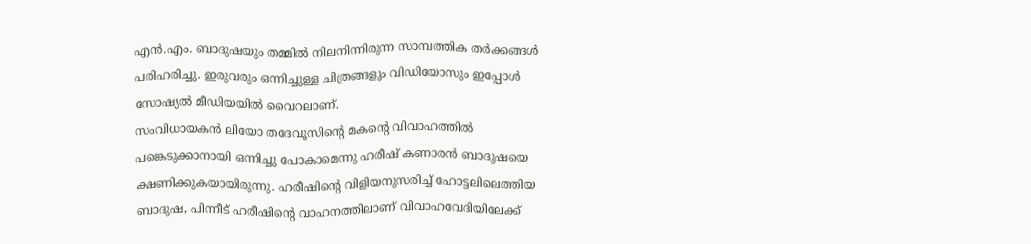എൻ.എം. ബാദുഷയും തമ്മിൽ നിലനിന്നിരുന്ന സാമ്പത്തിക തർക്കങ്ങൾ പരിഹരിച്ചു. ഇരുവരും ഒന്നിച്ചുള്ള ചിത്രങ്ങളും വിഡിയോസും ഇപ്പോൾ സോഷ്യൽ മീഡിയയിൽ വൈറലാണ്.
സംവിധായകൻ ലിയോ തദേവൂസിന്റെ മകന്റെ വിവാഹത്തിൽ പങ്കെടുക്കാനായി ഒന്നിച്ചു പോകാമെന്നു ഹരീഷ് കണാരൻ ബാദുഷയെ ക്ഷണിക്കുകയായിരുന്നു. ഹരീഷിന്റെ വിളിയനുസരിച്ച് ഹോട്ടലിലെത്തിയ ബാദുഷ, പിന്നീട് ഹരീഷിന്റെ വാഹനത്തിലാണ് വിവാഹവേദിയിലേക്ക്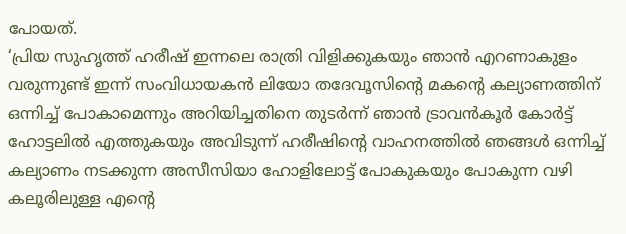പോയത്.
‘പ്രിയ സുഹൃത്ത് ഹരീഷ് ഇന്നലെ രാത്രി വിളിക്കുകയും ഞാൻ എറണാകുളം വരുന്നുണ്ട് ഇന്ന് സംവിധായകൻ ലിയോ തദേവൂസിന്റെ മകന്റെ കല്യാണത്തിന് ഒന്നിച്ച് പോകാമെന്നും അറിയിച്ചതിനെ തുടർന്ന് ഞാൻ ട്രാവൻകൂർ കോർട്ട് ഹോട്ടലിൽ എത്തുകയും അവിടുന്ന് ഹരീഷിന്റെ വാഹനത്തിൽ ഞങ്ങൾ ഒന്നിച്ച് കല്യാണം നടക്കുന്ന അസീസിയാ ഹോളിലോട്ട് പോകുകയും പോകുന്ന വഴി കലൂരിലുള്ള എന്റെ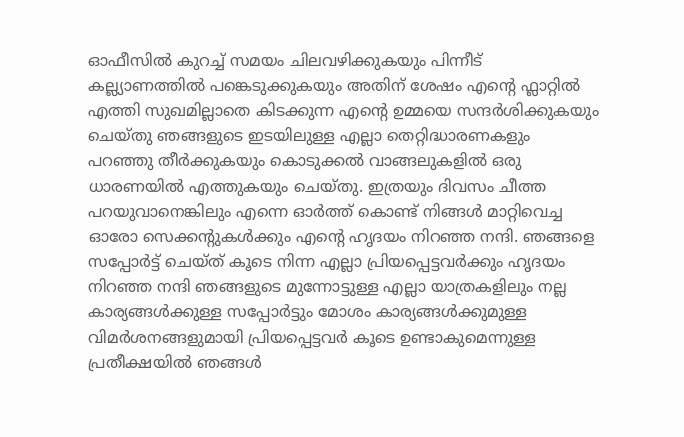ഓഫീസിൽ കുറച്ച് സമയം ചിലവഴിക്കുകയും പിന്നീട് കല്ല്യാണത്തിൽ പങ്കെടുക്കുകയും അതിന് ശേഷം എന്റെ ഫ്ലാറ്റിൽ എത്തി സുഖമില്ലാതെ കിടക്കുന്ന എന്റെ ഉമ്മയെ സന്ദർശിക്കുകയും ചെയ്തു ഞങ്ങളുടെ ഇടയിലുള്ള എല്ലാ തെറ്റിദ്ധാരണകളും പറഞ്ഞു തീർക്കുകയും കൊടുക്കൽ വാങ്ങലുകളിൽ ഒരു ധാരണയിൽ എത്തുകയും ചെയ്തു. ഇത്രയും ദിവസം ചീത്ത പറയുവാനെങ്കിലും എന്നെ ഓർത്ത് കൊണ്ട് നിങ്ങൾ മാറ്റിവെച്ച ഓരോ സെക്കന്റുകൾക്കും എന്റെ ഹൃദയം നിറഞ്ഞ നന്ദി. ഞങ്ങളെ സപ്പോർട്ട് ചെയ്ത് കൂടെ നിന്ന എല്ലാ പ്രിയപ്പെട്ടവർക്കും ഹൃദയം നിറഞ്ഞ നന്ദി ഞങ്ങളുടെ മുന്നോട്ടുള്ള എല്ലാ യാത്രകളിലും നല്ല കാര്യങ്ങൾക്കുള്ള സപ്പോർട്ടും മോശം കാര്യങ്ങൾക്കുമുള്ള വിമർശനങ്ങളുമായി പ്രിയപ്പെട്ടവർ കൂടെ ഉണ്ടാകുമെന്നുള്ള പ്രതീക്ഷയിൽ ഞങ്ങൾ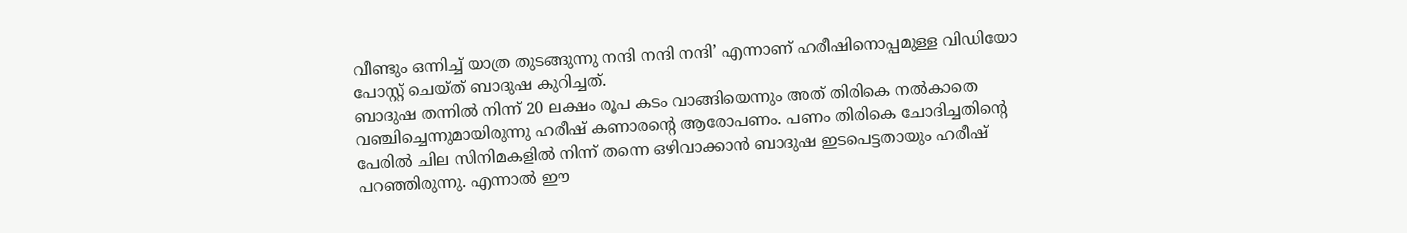വീണ്ടും ഒന്നിച്ച് യാത്ര തുടങ്ങുന്നു നന്ദി നന്ദി നന്ദി’ എന്നാണ് ഹരീഷിനൊപ്പമുള്ള വിഡിയോ പോസ്റ്റ് ചെയ്ത് ബാദുഷ കുറിച്ചത്.
ബാദുഷ തന്നിൽ നിന്ന് 20 ലക്ഷം രൂപ കടം വാങ്ങിയെന്നും അത് തിരികെ നൽകാതെ വഞ്ചിച്ചെന്നുമായിരുന്നു ഹരീഷ് കണാരന്റെ ആരോപണം. പണം തിരികെ ചോദിച്ചതിന്റെ പേരിൽ ചില സിനിമകളിൽ നിന്ന് തന്നെ ഒഴിവാക്കാൻ ബാദുഷ ഇടപെട്ടതായും ഹരീഷ് പറഞ്ഞിരുന്നു. എന്നാൽ ഈ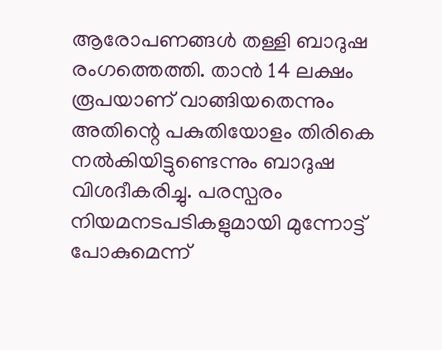ആരോപണങ്ങൾ തള്ളി ബാദുഷ രംഗത്തെത്തി. താൻ 14 ലക്ഷം രൂപയാണ് വാങ്ങിയതെന്നും അതിന്റെ പകുതിയോളം തിരികെ നൽകിയിട്ടുണ്ടെന്നും ബാദുഷ വിശദീകരിച്ചു. പരസ്പരം നിയമനടപടികളുമായി മുന്നോട്ട് പോകുമെന്ന്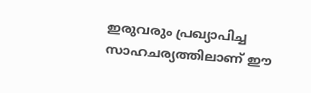ഇരുവരും പ്രഖ്യാപിച്ച സാഹചര്യത്തിലാണ് ഈ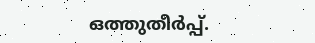ഒത്തുതീർപ്പ്.